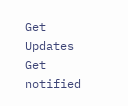Get Updates
Get notified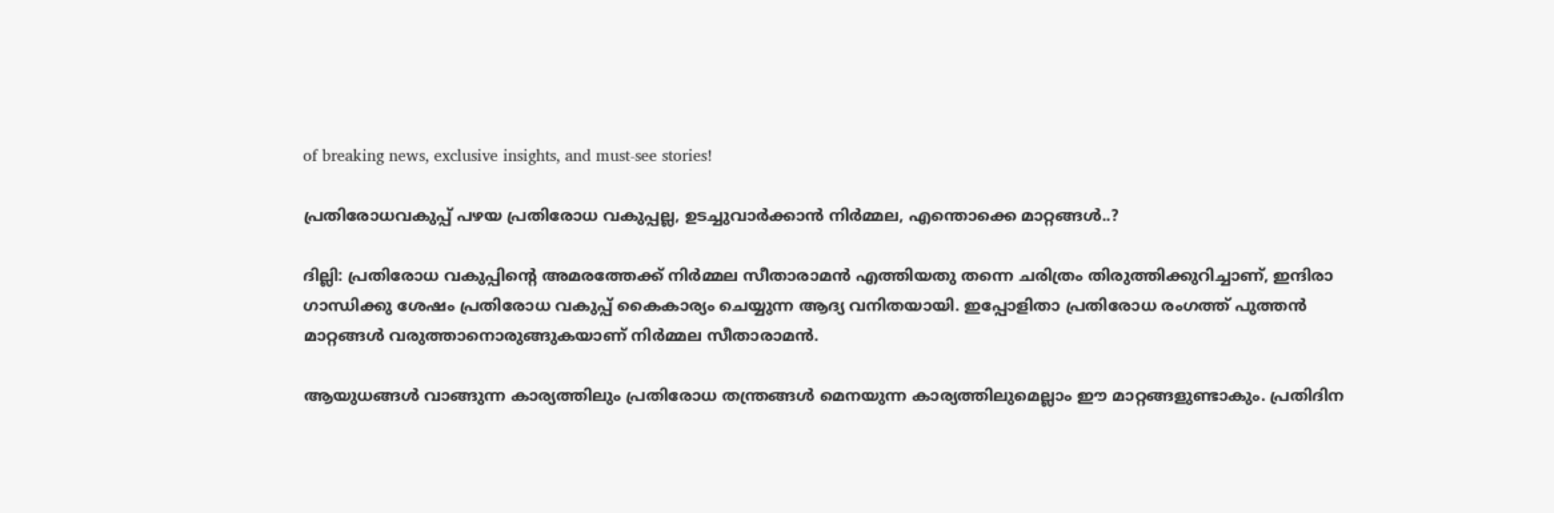of breaking news, exclusive insights, and must-see stories!

പ്രതിരോധവകുപ്പ് പഴയ പ്രതിരോധ വകുപ്പല്ല, ഉടച്ചുവാര്‍ക്കാന്‍ നിര്‍മ്മല, എന്തൊക്കെ മാറ്റങ്ങള്‍..?

ദില്ലി: പ്രതിരോധ വകുപ്പിന്റെ അമരത്തേക്ക് നിര്‍മ്മല സീതാരാമന്‍ എത്തിയതു തന്നെ ചരിത്രം തിരുത്തിക്കുറിച്ചാണ്, ഇന്ദിരാ ഗാന്ധിക്കു ശേഷം പ്രതിരോധ വകുപ്പ് കൈകാര്യം ചെയ്യുന്ന ആദ്യ വനിതയായി. ഇപ്പോളിതാ പ്രതിരോധ രംഗത്ത് പുത്തന്‍ മാറ്റങ്ങള്‍ വരുത്താനൊരുങ്ങുകയാണ് നിര്‍മ്മല സീതാരാമന്‍.

ആയുധങ്ങള്‍ വാങ്ങുന്ന കാര്യത്തിലും പ്രതിരോധ തന്ത്രങ്ങള്‍ മെനയുന്ന കാര്യത്തിലുമെല്ലാം ഈ മാറ്റങ്ങളുണ്ടാകും. പ്രതിദിന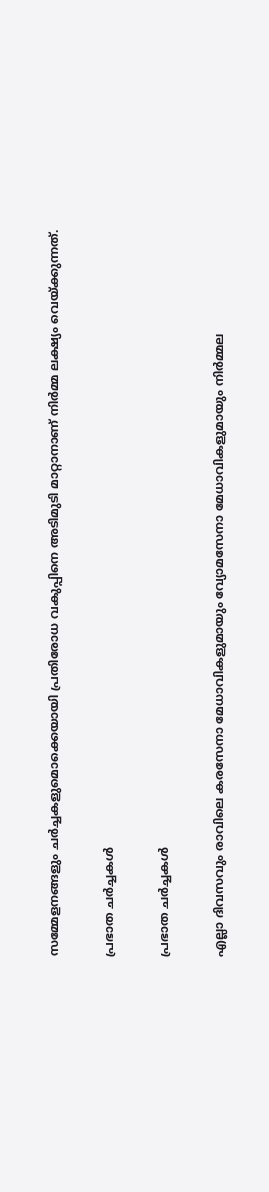സമ്മേളനങ്ങളും ചര്‍ച്ചകളുമൊക്കെയായി പ്രതിരോധ വകുപ്പിനെ അടിമുടി മാറ്റാനാണ് നിര്‍മ്മ ലക്ഷ്യം വെയ്ക്കുന്നത്.

പ്രഭാത ചര്‍ച്ചകള്‍

പ്രഭാത ചര്‍ച്ചകള്‍

എല്ലാ ദിവസവും രാവിലെ കരസേനാ മേധാവികളുമായും വ്യോമസേനാ മേധാവികളുമായും നിര്‍മ്മല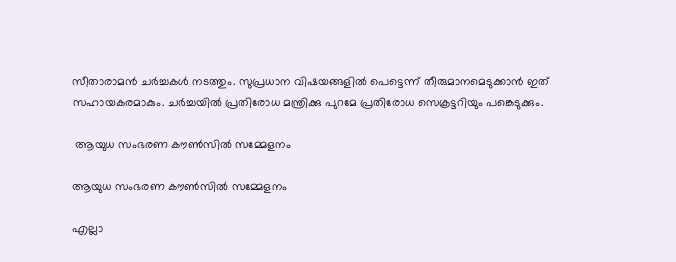സീതാരാമന്‍ ചര്‍ച്ചകള്‍ നടത്തും. സുപ്രധാന വിഷയങ്ങളില്‍ പെട്ടെന്ന് തീരുമാനമെടുക്കാന്‍ ഇത് സഹായകരമാകും. ചര്‍ച്ചയില്‍ പ്രതിരോധ മന്ത്രിക്കു പുറമേ പ്രതിരോധ സെക്രട്ടറിയും പങ്കെടുക്കും.

 ആയുധ സംഭരണ കൗണ്‍സില്‍ സമ്മേളനം

ആയുധ സംഭരണ കൗണ്‍സില്‍ സമ്മേളനം

എല്ലാ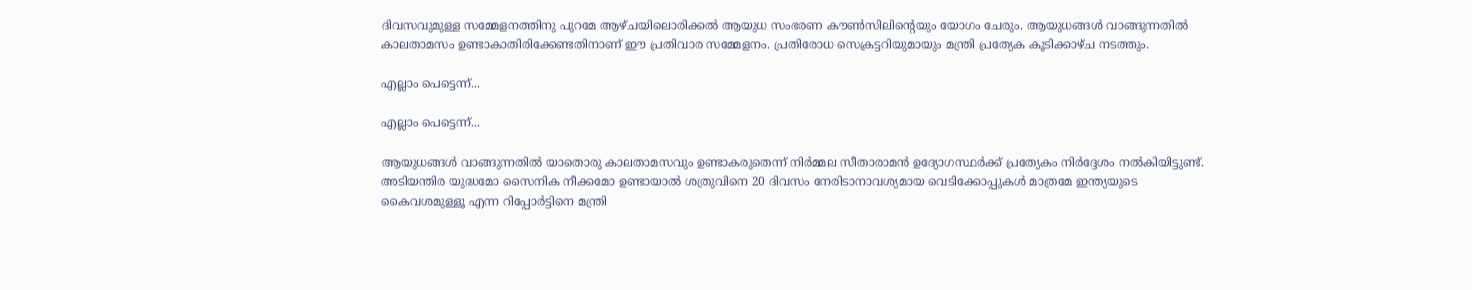ദിവസവുമുള്ള സമ്മേളനത്തിനു പുറമേ ആഴ്ചയിലൊരിക്കല്‍ ആയുധ സംഭരണ കൗണ്‍സിലിന്റെയും യോഗം ചേരും. ആയുധങ്ങള്‍ വാങ്ങുന്നതില്‍ കാലതാമസം ഉണ്ടാകാതിരിക്കേണ്ടതിനാണ് ഈ പ്രതിവാര സമ്മേളനം. പ്രതിരോധ സെക്രട്ടറിയുമായും മന്ത്രി പ്രത്യേക കൂടിക്കാഴ്ച നടത്തും.

എല്ലാം പെട്ടെന്ന്...

എല്ലാം പെട്ടെന്ന്...

ആയുധങ്ങള്‍ വാങ്ങുന്നതില്‍ യാതൊരു കാലതാമസവും ഉണ്ടാകരുതെന്ന് നിര്‍മ്മല സീതാരാമന്‍ ഉദ്യോഗസ്ഥര്‍ക്ക് പ്രത്യേകം നിര്‍ദ്ദേശം നല്‍കിയിട്ടുണ്ട്. അടിയന്തിര യുദ്ധമോ സൈനിക നീക്കമോ ഉണ്ടായാല്‍ ശത്രുവിനെ 20 ദിവസം നേരിടാനാവശ്യമായ വെടിക്കോപ്പുകള്‍ മാത്രമേ ഇന്ത്യയുടെ കൈവശമുള്ളൂ എന്ന റിപ്പോര്‍ട്ടിനെ മന്ത്രി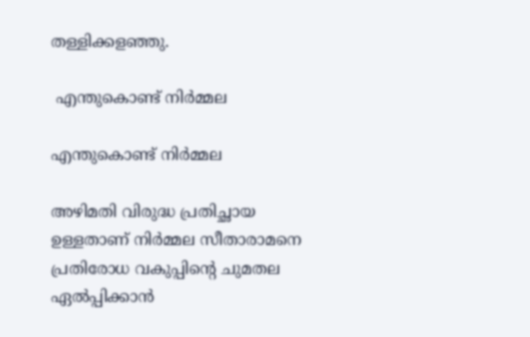തള്ളിക്കളഞ്ഞു.

 എന്തുകൊണ്ട് നിര്‍മ്മല

എന്തുകൊണ്ട് നിര്‍മ്മല

അഴിമതി വിരുദ്ധ പ്രതിച്ഛായ ഉള്ളതാണ് നിര്‍മ്മല സീതാരാമനെ പ്രതിരോധ വകുപ്പിന്റെ ചുമതല ഏല്‍പ്പിക്കാന്‍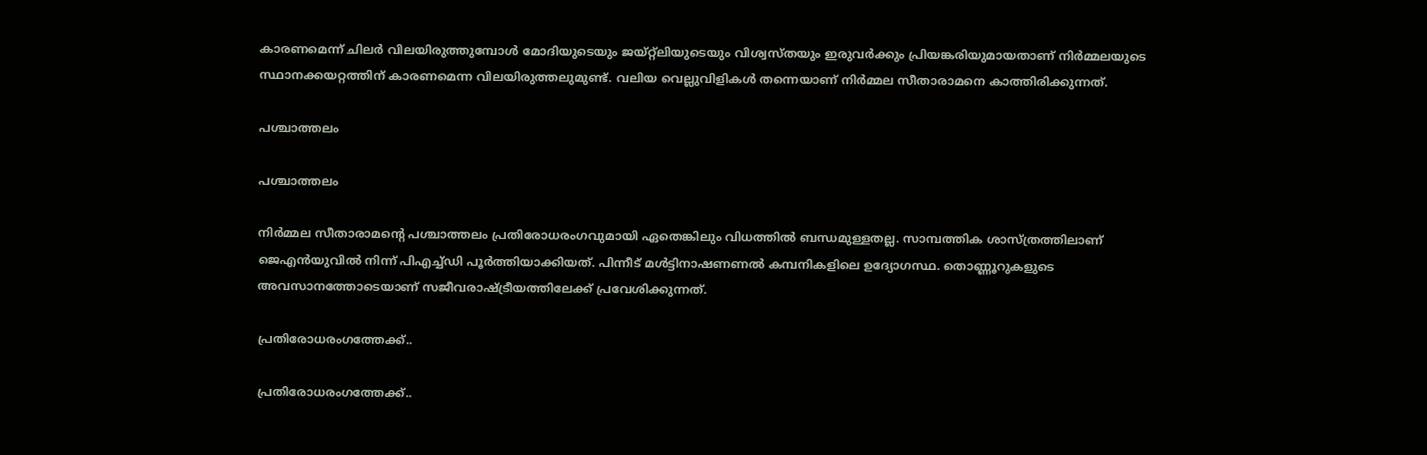കാരണമെന്ന് ചിലര്‍ വിലയിരുത്തുമ്പോള്‍ മോദിയുടെയും ജയ്റ്റ്ലിയുടെയും വിശ്വസ്തയും ഇരുവര്‍ക്കും പ്രിയങ്കരിയുമായതാണ് നിര്‍മ്മലയുടെ സ്ഥാനക്കയറ്റത്തിന് കാരണമെന്ന വിലയിരുത്തലുമുണ്ട്. വലിയ വെല്ലുവിളികള്‍ തന്നെയാണ് നിര്‍മ്മല സീതാരാമനെ കാത്തിരിക്കുന്നത്.

പശ്ചാത്തലം

പശ്ചാത്തലം

നിര്‍മ്മല സീതാരാമന്റെ പശ്ചാത്തലം പ്രതിരോധരംഗവുമായി ഏതെങ്കിലും വിധത്തില്‍ ബന്ധമുള്ളതല്ല. സാമ്പത്തിക ശാസ്ത്രത്തിലാണ് ജെഎന്‍യുവില്‍ നിന്ന് പിഎച്ച്ഡി പൂര്‍ത്തിയാക്കിയത്. പിന്നീട് മള്‍ട്ടിനാഷണണല്‍ കമ്പനികളിലെ ഉദ്യോഗസ്ഥ. തൊണ്ണൂറുകളുടെ അവസാനത്തോടെയാണ് സജീവരാഷ്ട്രീയത്തിലേക്ക് പ്രവേശിക്കുന്നത്.

പ്രതിരോധരംഗത്തേക്ക്..

പ്രതിരോധരംഗത്തേക്ക്..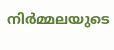നിര്‍മ്മലയുടെ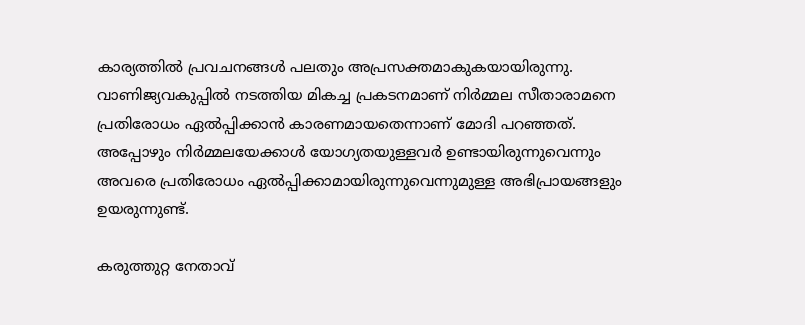കാര്യത്തില്‍ പ്രവചനങ്ങള്‍ പലതും അപ്രസക്തമാകുകയായിരുന്നു. വാണിജ്യവകുപ്പില്‍ നടത്തിയ മികച്ച പ്രകടനമാണ് നിര്‍മ്മല സീതാരാമനെ പ്രതിരോധം ഏല്‍പ്പിക്കാന്‍ കാരണമായതെന്നാണ് മോദി പറഞ്ഞത്. അപ്പോഴും നിര്‍മ്മലയേക്കാള്‍ യോഗ്യതയുള്ളവര്‍ ഉണ്ടായിരുന്നുവെന്നും അവരെ പ്രതിരോധം ഏല്‍പ്പിക്കാമായിരുന്നുവെന്നുമുള്ള അഭിപ്രായങ്ങളും ഉയരുന്നുണ്ട്.

കരുത്തുറ്റ നേതാവ്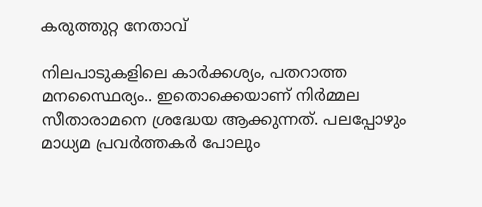കരുത്തുറ്റ നേതാവ്

നിലപാടുകളിലെ കാര്‍ക്കശ്യം, പതറാത്ത മനസ്ഥൈര്യം.. ഇതൊക്കെയാണ് നിര്‍മ്മല സീതാരാമനെ ശ്രദ്ധേയ ആക്കുന്നത്. പലപ്പോഴും മാധ്യമ പ്രവര്‍ത്തകര്‍ പോലും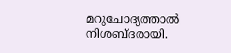മറുചോദ്യത്താല്‍ നിശബ്ദരായി.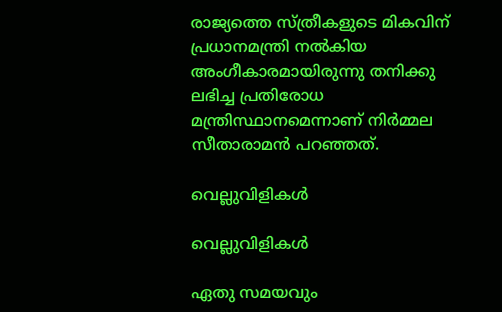രാജ്യത്തെ സ്ത്രീകളുടെ മികവിന് പ്രധാനമന്ത്രി നല്‍കിയ അംഗീകാരമായിരുന്നു തനിക്കു ലഭിച്ച പ്രതിരോധ മന്ത്രിസ്ഥാനമെന്നാണ് നിര്‍മ്മല സീതാരാമന്‍ പറഞ്ഞത്.

വെല്ലുവിളികള്‍

വെല്ലുവിളികള്‍

ഏതു സമയവും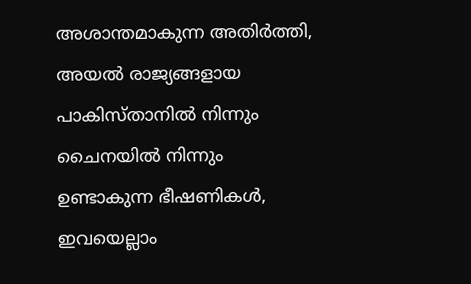അശാന്തമാകുന്ന അതിര്‍ത്തി, അയല്‍ രാജ്യങ്ങളായ പാകിസ്താനില്‍ നിന്നും ചൈനയില്‍ നിന്നും ഉണ്ടാകുന്ന ഭീഷണികള്‍, ഇവയെല്ലാം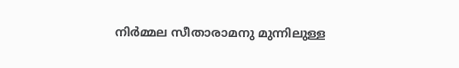നിര്‍മ്മല സീതാരാമനു മുന്നിലുള്ള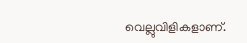വെല്ലുവിളികളാണ്.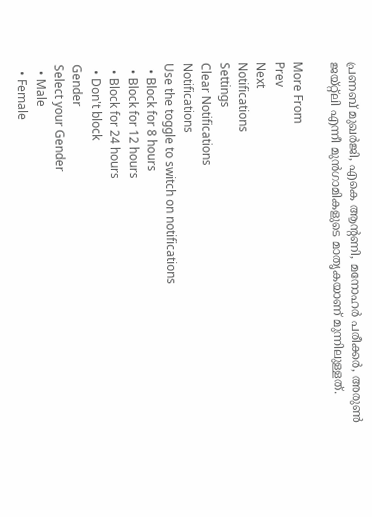പ്രണബ് മുഖര്‍ജി, എകെ ആന്റണി, മനോഹര്‍ പരീക്കര്‍, അരുണ്‍ ജയ്റ്റ്ലി എന്നീ മുന്‍ഗാമികളുടെ മാതൃകയാണ് മുന്നിലുള്ളത്.

More From
Prev
Next
Notifications
Settings
Clear Notifications
Notifications
Use the toggle to switch on notifications
  • Block for 8 hours
  • Block for 12 hours
  • Block for 24 hours
  • Don't block
Gender
Select your Gender
  • Male
  • Female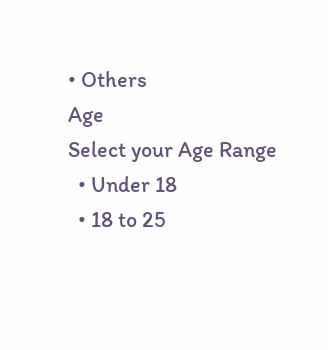• Others
Age
Select your Age Range
  • Under 18
  • 18 to 25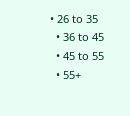• 26 to 35
  • 36 to 45
  • 45 to 55
  • 55+